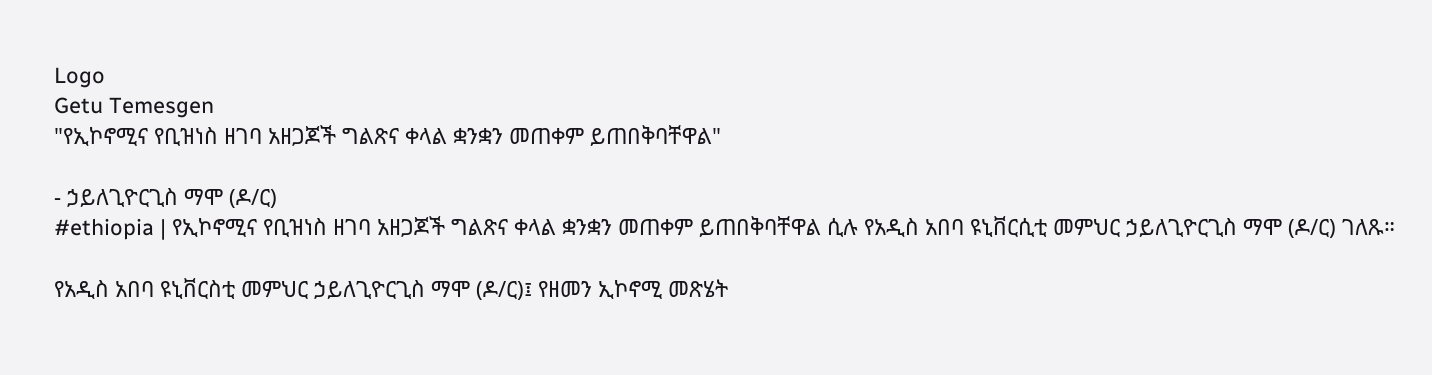Logo
Getu Temesgen
"የኢኮኖሚና የቢዝነስ ዘገባ አዘጋጆች ግልጽና ቀላል ቋንቋን መጠቀም ይጠበቅባቸዋል"

- ኃይለጊዮርጊስ ማሞ (ዶ/ር)
#ethiopia | የኢኮኖሚና የቢዝነስ ዘገባ አዘጋጆች ግልጽና ቀላል ቋንቋን መጠቀም ይጠበቅባቸዋል ሲሉ የአዲስ አበባ ዩኒቨርሲቲ መምህር ኃይለጊዮርጊስ ማሞ (ዶ/ር) ገለጹ።

የአዲስ አበባ ዩኒቨርስቲ መምህር ኃይለጊዮርጊስ ማሞ (ዶ/ር)፤ የዘመን ኢኮኖሚ መጽሄት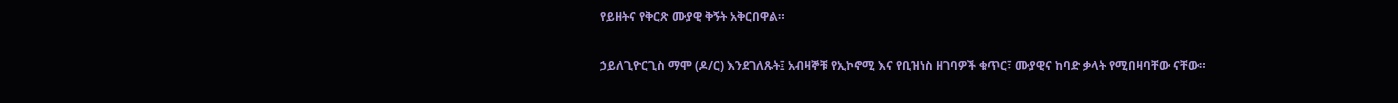የይዘትና የቅርጽ ሙያዊ ቅኝት አቅርበዋል።

ኃይለጊዮርጊስ ማሞ (ዶ/ር) እንደገለጹት፤ አብዛኞቹ የኢኮኖሚ እና የቢዝነስ ዘገባዎች ቁጥር፣ ሙያዊና ከባድ ቃላት የሚበዛባቸው ናቸው።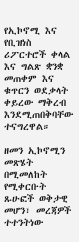የኢኮኖሚ እና የቢዝነስ ሪፖርተሮች ቀላል እና ግልጽ ቋንቋ መጠቀም እና ቁጥርን ወደቃላት ቀይረው ማቅረብ እንደሚጠበቅባቸው ተናግረዋል።

ዘመን ኢኮኖሚን መጽሄት በሚመለከት የሚቀርቡት ጹሁፎች ወቅታዊ መሆን፣ መረጃዎች ተተንትነው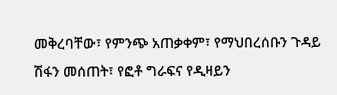መቅረባቸው፣ የምንጭ አጠቃቀም፣ የማህበረሰቡን ጉዳይ ሽፋን መሰጠት፣ የፎቶ ግራፍና የዲዛይን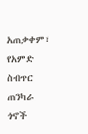አጠቃቀም፣ የአምድ ስብጥር ጠንካራ ጎኖች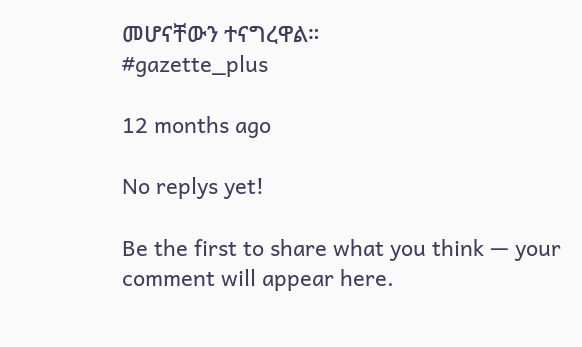መሆናቸውን ተናግረዋል።
#gazette_plus

12 months ago

No replys yet!

Be the first to share what you think — your comment will appear here.